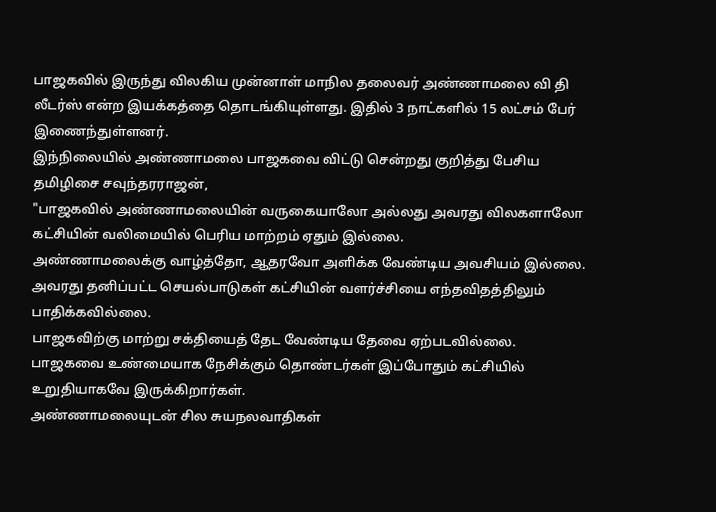பாஜகவில் இருந்து விலகிய முன்னாள் மாநில தலைவர் அண்ணாமலை வி தி லீடர்ஸ் என்ற இயக்கத்தை தொடங்கியுள்ளது. இதில் 3 நாட்களில் 15 லட்சம் பேர் இணைந்துள்ளனர்.
இந்நிலையில் அண்ணாமலை பாஜகவை விட்டு சென்றது குறித்து பேசிய தமிழிசை சவுந்தரராஜன்,
"பாஜகவில் அண்ணாமலையின் வருகையாலோ அல்லது அவரது விலகளாலோ கட்சியின் வலிமையில் பெரிய மாற்றம் ஏதும் இல்லை.
அண்ணாமலைக்கு வாழ்த்தோ, ஆதரவோ அளிக்க வேண்டிய அவசியம் இல்லை. அவரது தனிப்பட்ட செயல்பாடுகள் கட்சியின் வளர்ச்சியை எந்தவிதத்திலும் பாதிக்கவில்லை.
பாஜகவிற்கு மாற்று சக்தியைத் தேட வேண்டிய தேவை ஏற்படவில்லை. பாஜகவை உண்மையாக நேசிக்கும் தொண்டர்கள் இப்போதும் கட்சியில் உறுதியாகவே இருக்கிறார்கள்.
அண்ணாமலையுடன் சில சுயநலவாதிகள்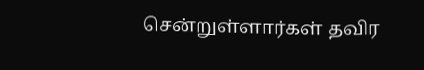சென்றுள்ளார்கள் தவிர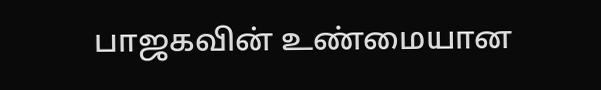பாஜகவின் உண்மையான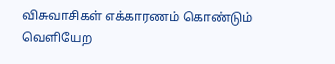விசுவாசிகள் எக்காரணம் கொண்டும் வெளியேற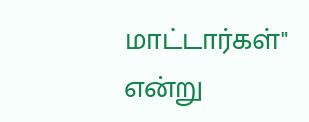மாட்டார்கள்" என்று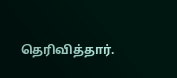தெரிவித்தார்.